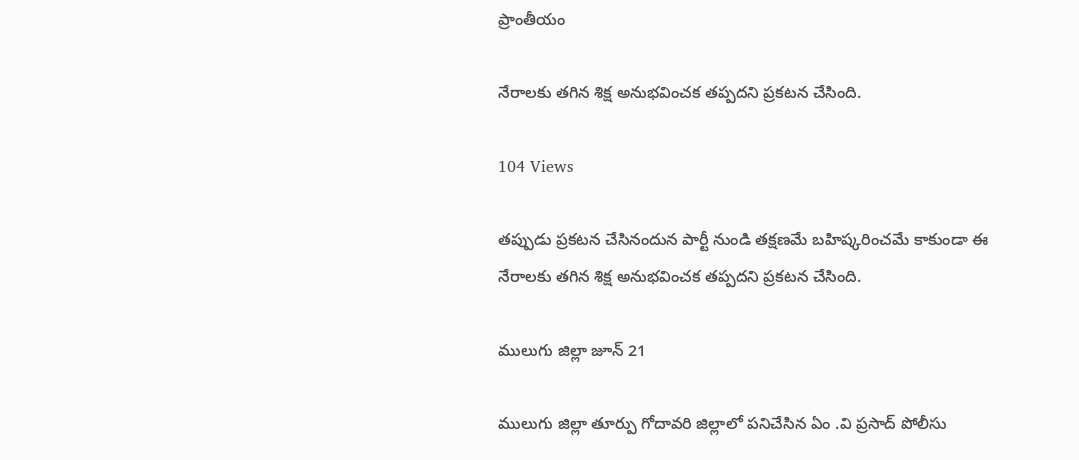ప్రాంతీయం

నేరాలకు తగిన శిక్ష అనుభవించక తప్పదని ప్రకటన చేసింది.

104 Views

తప్పుడు ప్రకటన చేసినందున పార్టీ నుండి తక్షణమే బహిష్కరించమే కాకుండా ఈ నేరాలకు తగిన శిక్ష అనుభవించక తప్పదని ప్రకటన చేసింది.

ములుగు జిల్లా జూన్ 21

ములుగు జిల్లా తూర్పు గోదావరి జిల్లాలో పనిచేసిన ఏం .వి ప్రసాద్ పోలీసు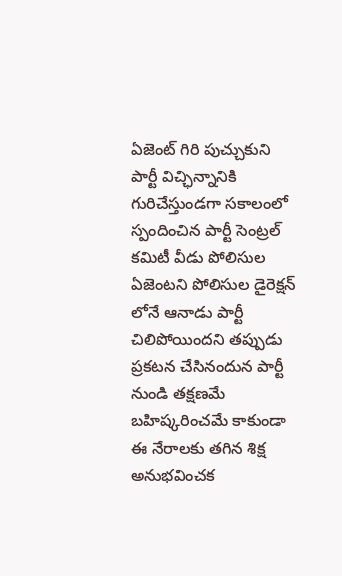ఏజెంట్ గిరి పుచ్చుకుని పార్టీ విచ్ఛిన్నానికి గురిచేస్తుండగా సకాలంలో స్పందించిన పార్టీ సెంట్రల్ కమిటీ వీడు పోలిసుల ఏజెంటని పోలిసుల డైరెక్షన్ లోనే ఆనాడు పార్టీ చిలిపోయిందని తప్పుడు ప్రకటన చేసినందున పార్టీ నుండి తక్షణమే బహిష్కరించమే కాకుండా ఈ నేరాలకు తగిన శిక్ష అనుభవించక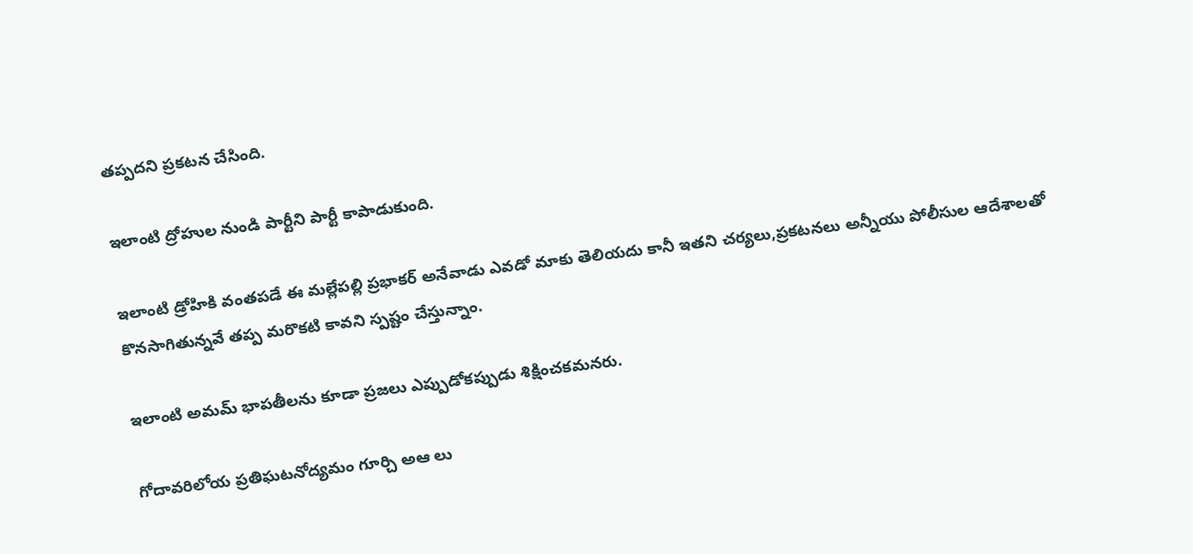తప్పదని ప్రకటన చేసింది.

ఇలాంటి ద్రోహుల నుండి పార్టీని పార్టీ కాపాడుకుంది.

ఇలాంటి డ్రోహికి వంతపడే ఈ మల్లేపల్లి ప్రభాకర్ అనేవాడు ఎవడో మాకు తెలియదు కానీ ఇతని చర్యలు,ప్రకటనలు అన్నీయు పోలీసుల ఆదేశాలతో కొనసాగితున్నవే తప్ప మరొకటి కావని స్పష్టం చేస్తున్నాం.

ఇలాంటి అమమ్ భాపతీలను కూడా ప్రజలు ఎప్పుడోకప్పుడు శిక్షించకమనరు.

గోదావరిలోయ ప్రతిఘటనోద్యమం గూర్చి అఆ లు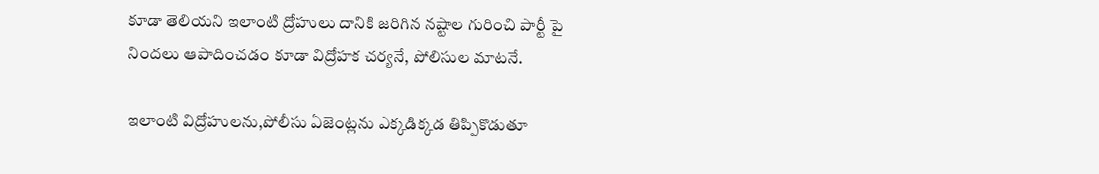కూడా తెలియని ఇలాంటి ద్రోహులు దానికి జరిగిన నష్టాల గురించి పార్టీ పై నిందలు ఆపాదించడం కూడా విద్రోహక చర్యనే, పోలిసుల మాటనే.

ఇలాంటి విద్రోహులను,పోలీసు ఏజెంట్లను ఎక్కడిక్కడ తిప్పికొడుతూ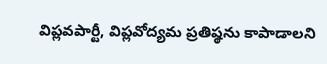విప్లవపార్టీ, విప్లవోద్యమ ప్రతిష్ఠను కాపాడాలని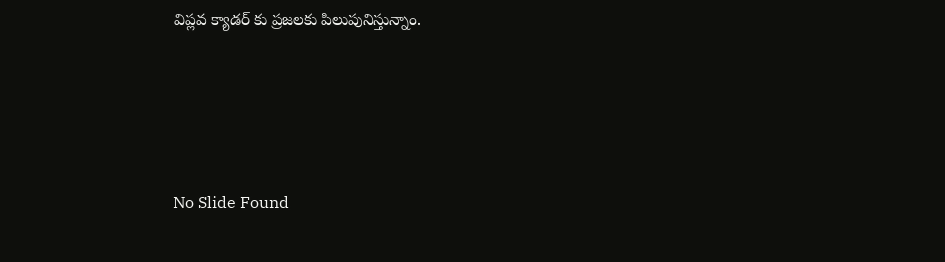విప్లవ క్యాడర్ కు ప్రజలకు పిలుపునిస్తున్నాం.





No Slide Found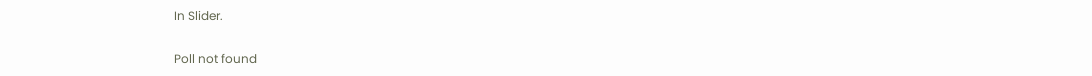In Slider.

Poll not found